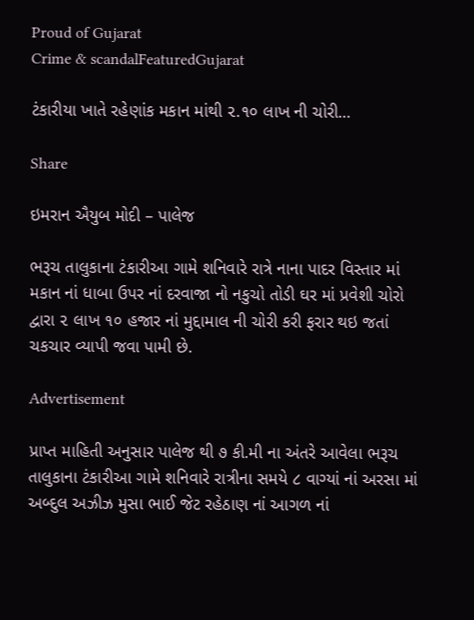Proud of Gujarat
Crime & scandalFeaturedGujarat

ટંકારીયા ખાતે રહેણાંક મકાન માંથી ૨.૧૦ લાખ ની ચોરી…

Share

ઇમરાન ઐયુબ મોદી – પાલેજ

ભરૂચ તાલુકાના ટંકારીઆ ગામે શનિવારે રાત્રે નાના પાદર વિસ્તાર માં મકાન નાં ધાબા ઉપર નાં દરવાજા નો નકુચો તોડી ઘર માં પ્રવેશી ચોરો દ્વારા ૨ લાખ ૧૦ હજાર નાં મુદ્દામાલ ની ચોરી કરી ફરાર થઇ જતાં ચકચાર વ્યાપી જવા પામી છે.

Advertisement

પ્રાપ્ત માહિતી અનુસાર પાલેજ થી ૭ કી.મી ના અંતરે આવેલા ભરૂચ તાલુકાના ટંકારીઆ ગામે શનિવારે રાત્રીના સમયે ૮ વાગ્યાં નાં અરસા માં અબ્દુલ અઝીઝ મુસા ભાઈ જેટ રહેઠાણ નાં આગળ નાં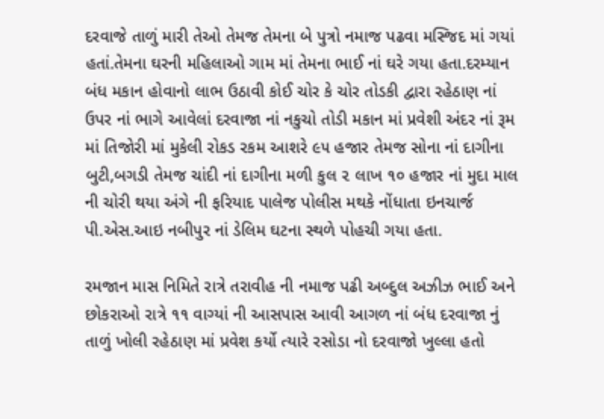દરવાજે તાળું મારી તેઓ તેમજ તેમના બે પુત્રો નમાજ પઢવા મસ્જિદ માં ગયાં હતાં.તેમના ઘરની મહિલાઓ ગામ માં તેમના ભાઈ નાં ઘરે ગયા હતા.દરમ્યાન બંધ મકાન હોવાનો લાભ ઉઠાવી કોઈ ચોર કે ચોર તોડકી દ્વારા રહેઠાણ નાં ઉપર નાં ભાગે આવેલાં દરવાજા નાં નકુચો તોડી મકાન માં પ્રવેશી અંદર નાં રૂમ માં તિજોરી માં મુકેલી રોકડ રકમ આશરે ૯૫ હજાર તેમજ સોના નાં દાગીના બુટી,બગડી તેમજ ચાંદી નાં દાગીના મળી કુલ ૨ લાખ ૧૦ હજાર નાં મુદા માલ ની ચોરી થયા અંગે ની ફરિયાદ પાલેજ પોલીસ મથકે નોંધાતા ઇનચાર્જ પી.એસ.આઇ નબીપુર નાં ડેલિમ ઘટના સ્થળે પોહચી ગયા હતા.

રમજાન માસ નિમિતે રાત્રે તરાવીહ ની નમાજ પઢી અબ્દુલ અઝીઝ ભાઈ અને છોકરાઓ રાત્રે ૧૧ વાગ્યાં ની આસપાસ આવી આગળ નાં બંધ દરવાજા નું તાળું ખોલી રહેઠાણ માં પ્રવેશ કર્યો ત્યારે રસોડા નો દરવાજો ખુલ્લા હતો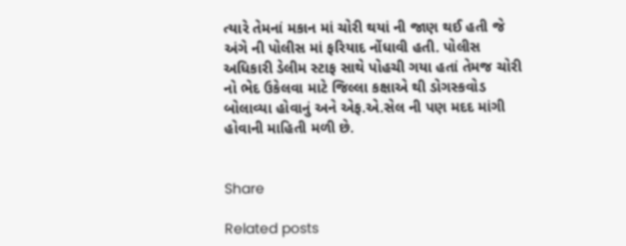ત્યારે તેમનાં મકાન માં ચોરી થયાં ની જાણ થઈ હતી જે અંગે ની પોલીસ માં ફરિયાદ નોંધાવી હતી. પોલીસ અધિકારી ડેલીમ સ્ટાફ સાથે પોહચી ગયા હતાં તેમજ ચોરી નો ભેદ ઉકેલવા માટે જિલ્લા કક્ષાએ થી ડોગસ્કવોડ બોલાવ્યા હોવાનું અને એફ.એ.સેલ ની પણ મદદ માંગી હોવાની માહિતી મળી છે.


Share

Related posts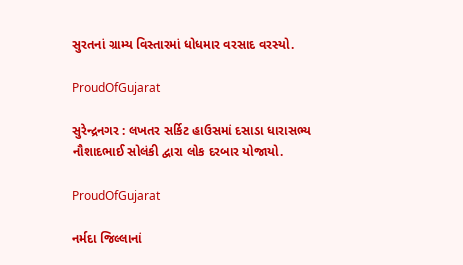સુરતનાં ગ્રામ્ય વિસ્તારમાં ધોધમાર વરસાદ વરસ્યો.

ProudOfGujarat

સુરેન્દ્રનગર : લખતર સર્કિટ હાઉસમાં દસાડા ધારાસભ્ય નૌશાદભાઈ સોલંકી દ્વારા લોક દરબાર યોજાયો.

ProudOfGujarat

નર્મદા જિલ્લાનાં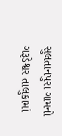સુલતાનપુરા ગામનો ગરૂડેશ્વર તાલુકામાં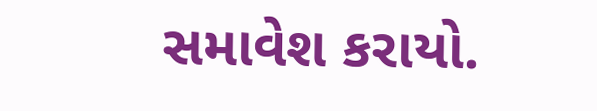સમાવેશ કરાયો.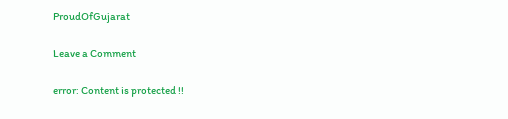ProudOfGujarat

Leave a Comment

error: Content is protected !!